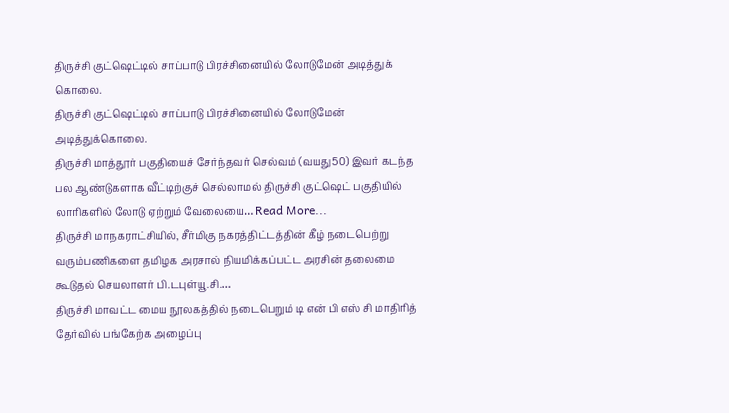திருச்சி குட்ஷெட்டில் சாப்பாடு பிரச்சினையில் லோடுமேன் அடித்துக் கொலை.
திருச்சி குட்ஷெட்டில் சாப்பாடு பிரச்சினையில் லோடுமேன் அடித்துக்கொலை.
திருச்சி மாத்தூர் பகுதியைச் சேர்ந்தவர் செல்வம் (வயது50) இவர் கடந்த பல ஆண்டுகளாக வீட்டிற்குச் செல்லாமல் திருச்சி குட்ஷெட் பகுதியில் லாரிகளில் லோடு ஏற்றும் வேலையை… Read More...
திருச்சி மாநகராட்சியில், சீர்மிகு நகரத்திட்டத்தின் கீழ் நடைபெற்று வரும்பணிகளை தமிழக அரசால் நியமிக்கப்பட்ட அரசின் தலைமை கூடுதல் செயலாளர் பி.டபுள்யூ.சி.…
திருச்சி மாவட்ட மைய நூலகத்தில் நடைபெறும் டி என் பி எஸ் சி மாதிரித் தேர்வில் பங்கேற்க அழைப்பு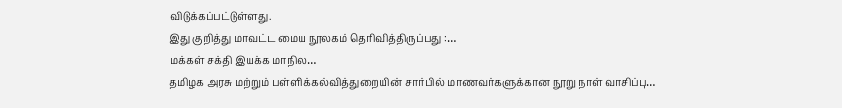விடுக்கப்பட்டுள்ளது.
இது குறித்து மாவட்ட மைய நூலகம் தெரிவித்திருப்பது :…
மக்கள் சக்தி இயக்க மாநில…
தமிழக அரசு மற்றும் பள்ளிக்கல்வித்துறையின் சார்பில் மாணவர்களுக்கான நூறு நாள் வாசிப்பு…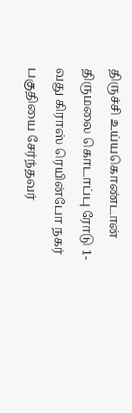திருச்சி உய்யகொண்டான் திருமலை கொடாப்பு ரோடு 1-வது கிராஸ் ரெயின்போ நகர் பகுதியை சேர்ந்தவர்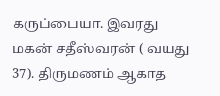கருப்பையா. இவரது மகன் சதீஸ்வரன் ( வயது 37). திருமணம் ஆகாத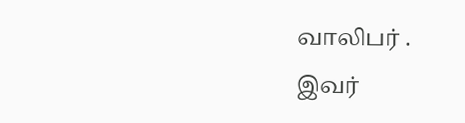வாலிபர் .
இவர்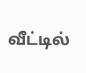வீட்டில்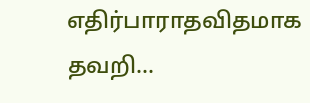எதிர்பாராதவிதமாக தவறி…